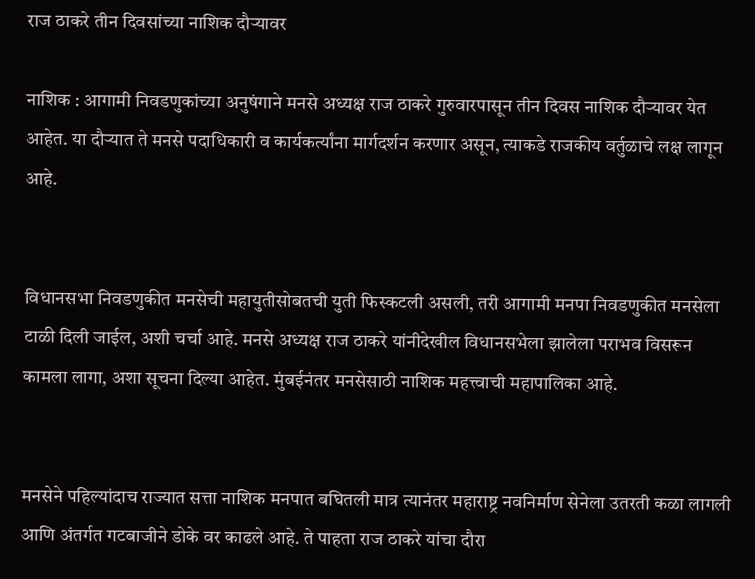राज ठाकरे तीन दिवसांच्या नाशिक दौऱ्यावर

नाशिक : आगामी निवडणुकांच्या अनुषंगाने मनसे अध्यक्ष राज ठाकरे गुरुवारपासून तीन दिवस नाशिक दौऱ्यावर येत आहेत. या दौऱ्यात ते मनसे पदाधिकारी व कार्यकर्त्यांना मार्गदर्शन करणार असून, त्याकडे राजकीय वर्तुळाचे लक्ष लागून आहे.


विधानसभा निवडणुकीत मनसेची महायुतीसोबतची युती फिस्कटली असली, तरी आगामी मनपा निवडणुकीत मनसेला टाळी दिली जाईल, अशी चर्चा आहे. मनसे अध्यक्ष राज ठाकरे यांनीदेखील विधानसभेला झालेला पराभव विसरून कामला लागा, अशा सूचना दिल्या आहेत. मुंबईनंतर मनसेसाठी नाशिक महत्त्वाची महापालिका आहे.


मनसेने पहिल्यांदाच राज्यात सत्ता नाशिक मनपात बघितली मात्र त्यानंतर महाराष्ट्र नवनिर्माण सेनेला उतरती कळा लागली आणि अंतर्गत गटबाजीने डोके वर काढले आहे. ते पाहता राज ठाकरे यांचा दौरा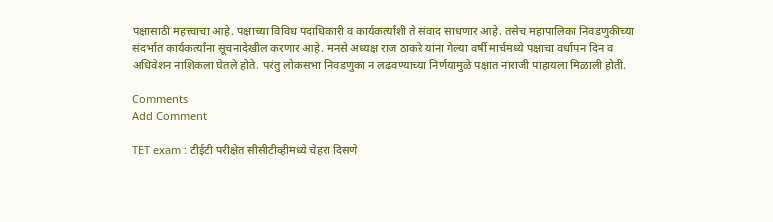पक्षासाठी महत्त्वाचा आहे. पक्षाच्या विविध पदाधिकारी व कार्यकर्त्यांशी ते संवाद साधणार आहे. तसेच महापालिका निवडणुकीच्या संदर्भात कार्यकर्त्यांना सूचनादेखील करणार आहे. मनसे अध्यक्ष राज ठाकरे यांना गेल्या वर्षी मार्चमध्ये पक्षाचा वर्धापन दिन व अधिवेशन नाशिकला घेतले होते. परंतु लोकसभा निवडणुका न लढवण्याच्या निर्णयामुळे पक्षात नाराजी पाहायला मिळाली होती.

Comments
Add Comment

TET exam : टीईटी परीक्षेत सीसीटीव्हीमध्ये चेहरा दिसणे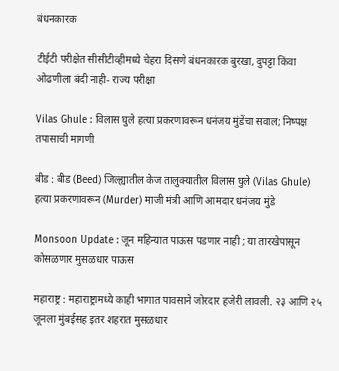बंधनकारक

टीईटी परीक्षेत सीसीटीव्हीमध्ये चेहरा दिसणे बंधनकारक बुरखा, दुपट्टा किंवा ओढणीला बंदी नाही- राज्य परीक्षा

Vilas Ghule : विलास घुले हत्या प्रकरणावरून धनंजय मुंडेंचा सवाल; निष्पक्ष तपासाची मागणी

बीड : बीड (Beed) जिल्ह्यातील केज तालुक्यातील विलास घुले (Vilas Ghule) हत्या प्रकरणावरून (Murder) माजी मंत्री आणि आमदार धनंजय मुंडे

Monsoon Update : जून महिन्यात पाऊस पडणार नाही ; या तारखेपासून कोसळणार मुसळधार पाऊस

महाराष्ट्र : महाराष्ट्रामध्ये काही भागात पावसाने जोरदार हजेरी लावली. २३ आणि २५ जूनला मुंबईसह इतर शहरात मुसळधार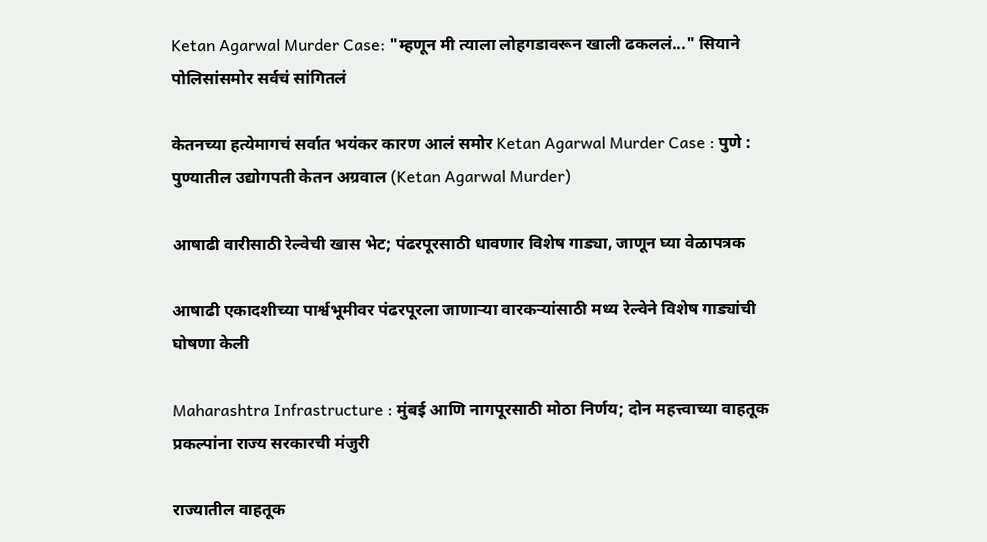Ketan Agarwal Murder Case: "म्हणून मी त्याला लोहगडावरून खाली ढकललं..." सियाने पोलिसांसमोर सर्वचं सांगितलं

केतनच्या हत्येमागचं सर्वात भयंकर कारण आलं समोर Ketan Agarwal Murder Case : पुणे : पुण्यातील उद्योगपती केतन अग्रवाल (Ketan Agarwal Murder)

आषाढी वारीसाठी रेल्वेची खास भेट; पंढरपूरसाठी धावणार विशेष गाड्या, जाणून घ्या वेळापत्रक

आषाढी एकादशीच्या पार्श्वभूमीवर पंढरपूरला जाणाऱ्या वारकऱ्यांसाठी मध्य रेल्वेने विशेष गाड्यांची घोषणा केली

Maharashtra Infrastructure : मुंबई आणि नागपूरसाठी मोठा निर्णय; दोन महत्त्वाच्या वाहतूक प्रकल्पांना राज्य सरकारची मंजुरी

राज्यातील वाहतूक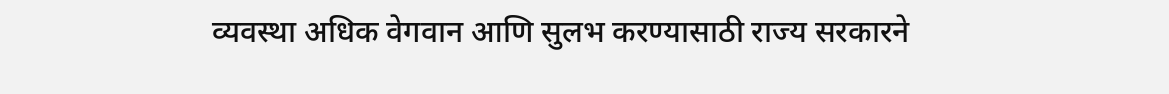व्यवस्था अधिक वेगवान आणि सुलभ करण्यासाठी राज्य सरकारने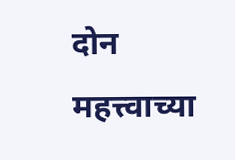दोन महत्त्वाच्या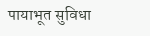पायाभूत सुविधा